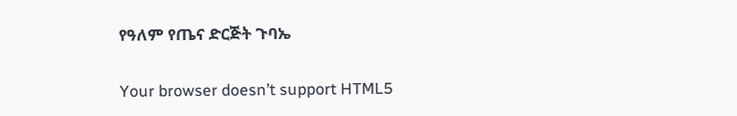የዓለም የጤና ድርጅት ጉባኤ

Your browser doesn’t support HTML5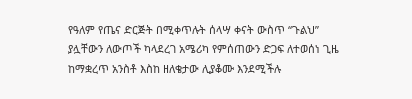የዓለም የጤና ድርጅት በሚቀጥሉት ሰላሣ ቀናት ውስጥ “ጉልህ” ያሏቸውን ለውጦች ካላደረገ አሜሪካ የምሰጠውን ድጋፍ ለተወሰነ ጊዜ ከማቋረጥ አንስቶ እስከ ዘለቄታው ሊያቆሙ እንደሚችሉ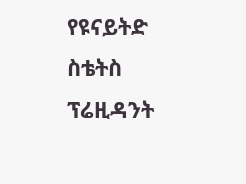የዩናይትድ ስቴትስ ፕሬዚዳንት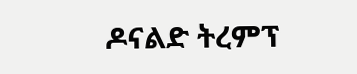ዶናልድ ትረምፕ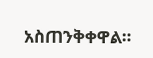አስጠንቅቀዋል።